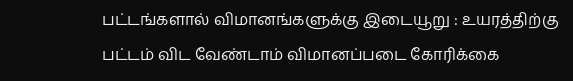பட்டங்களால் விமானங்களுக்கு இடையூறு : உயரத்திற்கு பட்டம் விட வேண்டாம் விமானப்படை கோரிக்கை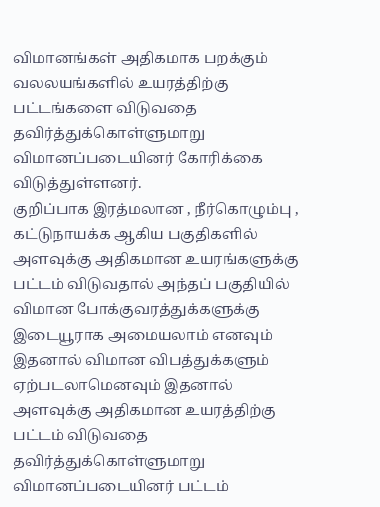விமானங்கள் அதிகமாக பறக்கும் வலலயங்களில் உயரத்திற்கு பட்டங்களை விடுவதை தவிர்த்துக்கொள்ளுமாறு விமானப்படையினர் கோரிக்கை விடுத்துள்ளனர்.
குறிப்பாக இரத்மலான , நீர்கொழும்பு , கட்டுநாயக்க ஆகிய பகுதிகளில் அளவுக்கு அதிகமான உயரங்களுக்கு பட்டம் விடுவதால் அந்தப் பகுதியில் விமான போக்குவரத்துக்களுக்கு இடையூராக அமையலாம் எனவும் இதனால் விமான விபத்துக்களும் ஏற்படலாமெனவும் இதனால் அளவுக்கு அதிகமான உயரத்திற்கு பட்டம் விடுவதை தவிர்த்துக்கொள்ளுமாறு விமானப்படையினர் பட்டம்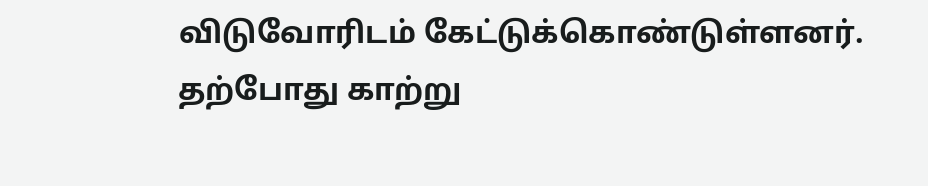விடுவோரிடம் கேட்டுக்கொண்டுள்ளனர்.
தற்போது காற்று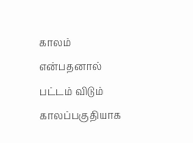காலம் என்பதனால் பட்டம் விடும் காலப்பகுதியாக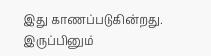இது காணப்படுகின்றது. இருப்பினும்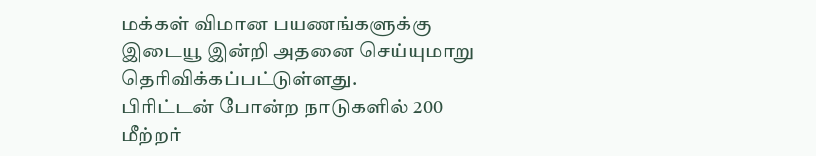மக்கள் விமான பயணங்களுக்கு இடையூ இன்றி அதனை செய்யுமாறு தெரிவிக்கப்பட்டுள்ளது.
பிரிட்டன் போன்ற நாடுகளில் 200 மீற்றர்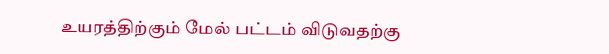உயரத்திற்கும் மேல் பட்டம் விடுவதற்கு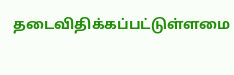தடைவிதிக்கப்பட்டுள்ளமை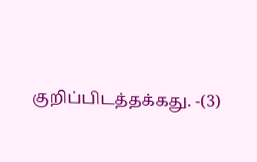குறிப்பிடத்தக்கது. -(3)